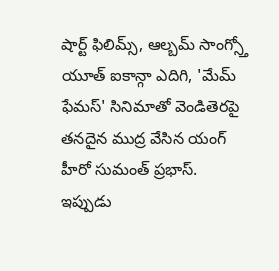షార్ట్ ఫిలిమ్స్, ఆల్బమ్ సాంగ్స్తో యూత్ ఐకాన్గా ఎదిగి, 'మేమ్ ఫేమస్' సినిమాతో వెండితెరపై తనదైన ముద్ర వేసిన యంగ్ హీరో సుమంత్ ప్రభాస్. ఇప్పుడు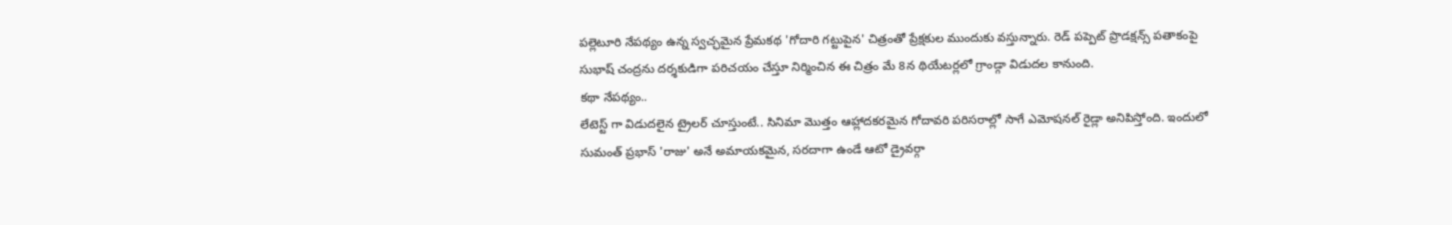పల్లెటూరి నేపథ్యం ఉన్న స్వచ్ఛమైన ప్రేమకథ 'గోదారి గట్టుపైన' చిత్రంతో ప్రేక్షకుల ముందుకు వస్తున్నారు. రెడ్ పప్పెట్ ప్రొడక్షన్స్ పతాకంపై సుభాష్ చంద్రను దర్శకుడిగా పరిచయం చేస్తూ నిర్మించిన ఈ చిత్రం మే 8న థియేటర్లలో గ్రాండ్గా విడుదల కానుంది.
కథా నేపథ్యం..
లేటెస్ట్ గా విడుదలైన ట్రైలర్ చూస్తుంటే.. సినిమా మొత్తం ఆహ్లాదకరమైన గోదావరి పరిసరాల్లో సాగే ఎమోషనల్ రైడ్లా అనిపిస్తోంది. ఇందులో సుమంత్ ప్రభాస్ 'రాజు' అనే అమాయకమైన, సరదాగా ఉండే ఆటో డ్రైవర్గా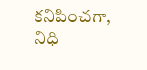కనిపించగా, నిధి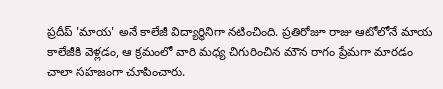ప్రదీప్ 'మాయ' అనే కాలేజీ విద్యార్థినిగా నటించింది. ప్రతిరోజూ రాజు ఆటోలోనే మాయ కాలేజీకి వెళ్లడం, ఆ క్రమంలో వారి మధ్య చిగురించిన మౌన రాగం ప్రేమగా మారడం చాలా సహజంగా చూపించారు.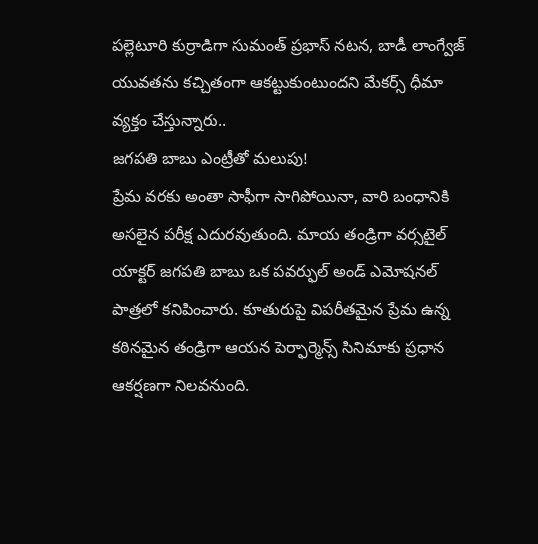పల్లెటూరి కుర్రాడిగా సుమంత్ ప్రభాస్ నటన, బాడీ లాంగ్వేజ్ యువతను కచ్చితంగా ఆకట్టుకుంటుందని మేకర్స్ ధీమా వ్యక్తం చేస్తున్నారు..
జగపతి బాబు ఎంట్రీతో మలుపు!
ప్రేమ వరకు అంతా సాఫీగా సాగిపోయినా, వారి బంధానికి అసలైన పరీక్ష ఎదురవుతుంది. మాయ తండ్రిగా వర్సటైల్ యాక్టర్ జగపతి బాబు ఒక పవర్ఫుల్ అండ్ ఎమోషనల్ పాత్రలో కనిపించారు. కూతురుపై విపరీతమైన ప్రేమ ఉన్న కఠినమైన తండ్రిగా ఆయన పెర్ఫార్మెన్స్ సినిమాకు ప్రధాన ఆకర్షణగా నిలవనుంది.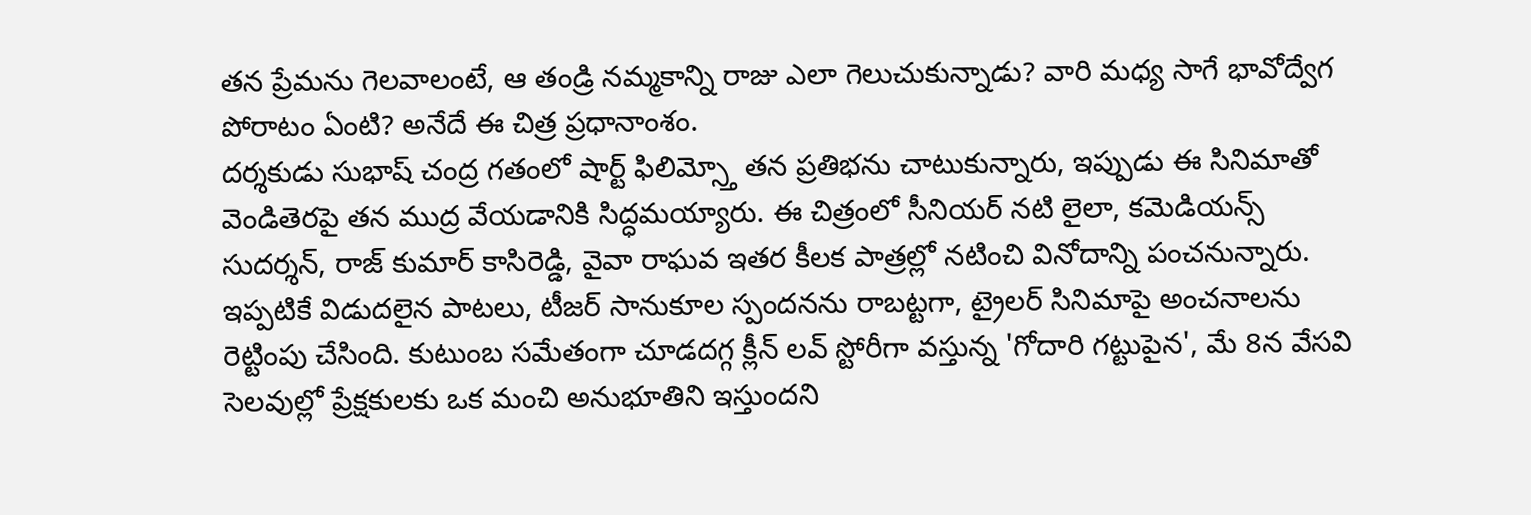తన ప్రేమను గెలవాలంటే, ఆ తండ్రి నమ్మకాన్ని రాజు ఎలా గెలుచుకున్నాడు? వారి మధ్య సాగే భావోద్వేగ పోరాటం ఏంటి? అనేదే ఈ చిత్ర ప్రధానాంశం.
దర్శకుడు సుభాష్ చంద్ర గతంలో షార్ట్ ఫిలిమ్స్తో తన ప్రతిభను చాటుకున్నారు, ఇప్పుడు ఈ సినిమాతో వెండితెరపై తన ముద్ర వేయడానికి సిద్ధమయ్యారు. ఈ చిత్రంలో సీనియర్ నటి లైలా, కమెడియన్స్ సుదర్శన్, రాజ్ కుమార్ కాసిరెడ్డి, వైవా రాఘవ ఇతర కీలక పాత్రల్లో నటించి వినోదాన్ని పంచనున్నారు. ఇప్పటికే విడుదలైన పాటలు, టీజర్ సానుకూల స్పందనను రాబట్టగా, ట్రైలర్ సినిమాపై అంచనాలను రెట్టింపు చేసింది. కుటుంబ సమేతంగా చూడదగ్గ క్లీన్ లవ్ స్టోరీగా వస్తున్న 'గోదారి గట్టుపైన', మే 8న వేసవి సెలవుల్లో ప్రేక్షకులకు ఒక మంచి అనుభూతిని ఇస్తుందని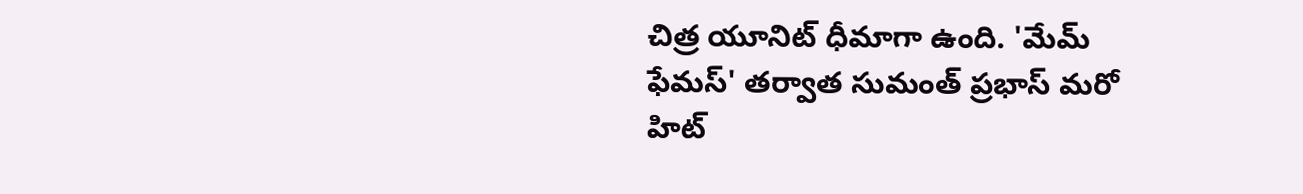చిత్ర యూనిట్ ధీమాగా ఉంది. 'మేమ్ ఫేమస్' తర్వాత సుమంత్ ప్రభాస్ మరో హిట్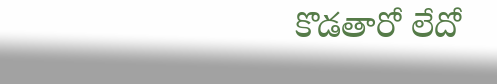కొడతారో లేదో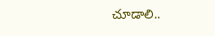చూడాలి..